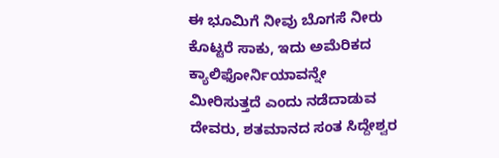ಈ ಭೂಮಿಗೆ ನೀವು ಬೊಗಸೆ ನೀರು ಕೊಟ್ಟರೆ ಸಾಕು, ಇದು ಅಮೆರಿಕದ ಕ್ಯಾಲಿಫೋರ್ನಿಯಾವನ್ನೇ ಮೀರಿಸುತ್ತದೆ ಎಂದು ನಡೆದಾಡುವ ದೇವರು, ಶತಮಾನದ ಸಂತ ಸಿದ್ದೇಶ್ವರ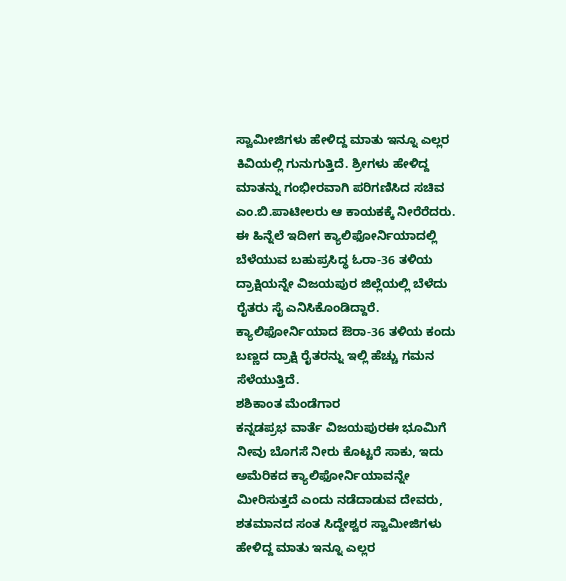ಸ್ವಾಮೀಜಿಗಳು ಹೇಳಿದ್ದ ಮಾತು ಇನ್ನೂ ಎಲ್ಲರ ಕಿವಿಯಲ್ಲಿ ಗುನುಗುತ್ತಿದೆ. ಶ್ರೀಗಳು ಹೇಳಿದ್ದ ಮಾತನ್ನು ಗಂಭೀರವಾಗಿ ಪರಿಗಣಿಸಿದ ಸಚಿವ ಎಂ.ಬಿ.ಪಾಟೀಲರು ಆ ಕಾಯಕಕ್ಕೆ ನೀರೆರೆದರು. ಈ ಹಿನ್ನೆಲೆ ಇದೀಗ ಕ್ಯಾಲಿಫೋರ್ನಿಯಾದಲ್ಲಿ ಬೆಳೆಯುವ ಬಹುಪ್ರಸಿದ್ಧ ಓರಾ-36 ತಳಿಯ ದ್ರಾಕ್ಷಿಯನ್ನೇ ವಿಜಯಪುರ ಜಿಲ್ಲೆಯಲ್ಲಿ ಬೆಳೆದು ರೈತರು ಸೈ ಎನಿಸಿಕೊಂಡಿದ್ದಾರೆ. ಕ್ಯಾಲಿಫೋರ್ನಿಯಾದ ಔರಾ-36 ತಳಿಯ ಕಂದು ಬಣ್ಣದ ದ್ರಾಕ್ಷಿ ರೈತರನ್ನು ಇಲ್ಲಿ ಹೆಚ್ಚು ಗಮನ ಸೆಳೆಯುತ್ತಿದೆ.
ಶಶಿಕಾಂತ ಮೆಂಡೆಗಾರ
ಕನ್ನಡಪ್ರಭ ವಾರ್ತೆ ವಿಜಯಪುರಈ ಭೂಮಿಗೆ ನೀವು ಬೊಗಸೆ ನೀರು ಕೊಟ್ಟರೆ ಸಾಕು, ಇದು ಅಮೆರಿಕದ ಕ್ಯಾಲಿಫೋರ್ನಿಯಾವನ್ನೇ ಮೀರಿಸುತ್ತದೆ ಎಂದು ನಡೆದಾಡುವ ದೇವರು, ಶತಮಾನದ ಸಂತ ಸಿದ್ದೇಶ್ವರ ಸ್ವಾಮೀಜಿಗಳು ಹೇಳಿದ್ದ ಮಾತು ಇನ್ನೂ ಎಲ್ಲರ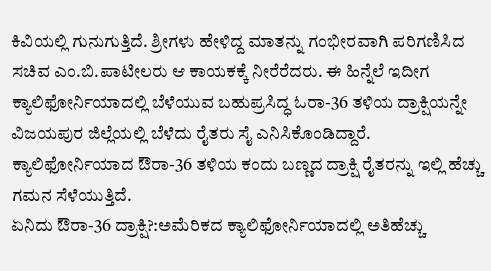ಕಿವಿಯಲ್ಲಿ ಗುನುಗುತ್ತಿದೆ. ಶ್ರೀಗಳು ಹೇಳಿದ್ದ ಮಾತನ್ನು ಗಂಭೀರವಾಗಿ ಪರಿಗಣಿಸಿದ ಸಚಿವ ಎಂ.ಬಿ.ಪಾಟೀಲರು ಆ ಕಾಯಕಕ್ಕೆ ನೀರೆರೆದರು. ಈ ಹಿನ್ನೆಲೆ ಇದೀಗ ಕ್ಯಾಲಿಫೋರ್ನಿಯಾದಲ್ಲಿ ಬೆಳೆಯುವ ಬಹುಪ್ರಸಿದ್ಧ ಓರಾ-36 ತಳಿಯ ದ್ರಾಕ್ಷಿಯನ್ನೇ ವಿಜಯಪುರ ಜಿಲ್ಲೆಯಲ್ಲಿ ಬೆಳೆದು ರೈತರು ಸೈ ಎನಿಸಿಕೊಂಡಿದ್ದಾರೆ. ಕ್ಯಾಲಿಫೋರ್ನಿಯಾದ ಔರಾ-36 ತಳಿಯ ಕಂದು ಬಣ್ಣದ ದ್ರಾಕ್ಷಿ ರೈತರನ್ನು ಇಲ್ಲಿ ಹೆಚ್ಚು ಗಮನ ಸೆಳೆಯುತ್ತಿದೆ.
ಏನಿದು ಔರಾ-36 ದ್ರಾಕ್ಷಿ?:ಅಮೆರಿಕದ ಕ್ಯಾಲಿಫೋರ್ನಿಯಾದಲ್ಲಿ ಅತಿಹೆಚ್ಚು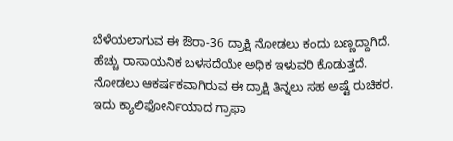ಬೆಳೆಯಲಾಗುವ ಈ ಔರಾ-36 ದ್ರಾಕ್ಷಿ ನೋಡಲು ಕಂದು ಬಣ್ಣದ್ದಾಗಿದೆ. ಹೆಚ್ಚು ರಾಸಾಯನಿಕ ಬಳಸದೆಯೇ ಅಧಿಕ ಇಳುವರಿ ಕೊಡುತ್ತದೆ. ನೋಡಲು ಆಕರ್ಷಕವಾಗಿರುವ ಈ ದ್ರಾಕ್ಷಿ ತಿನ್ನಲು ಸಹ ಅಷ್ಟೆ ರುಚಿಕರ. ಇದು ಕ್ಯಾಲಿಫೋರ್ನಿಯಾದ ಗ್ರಾಫಾ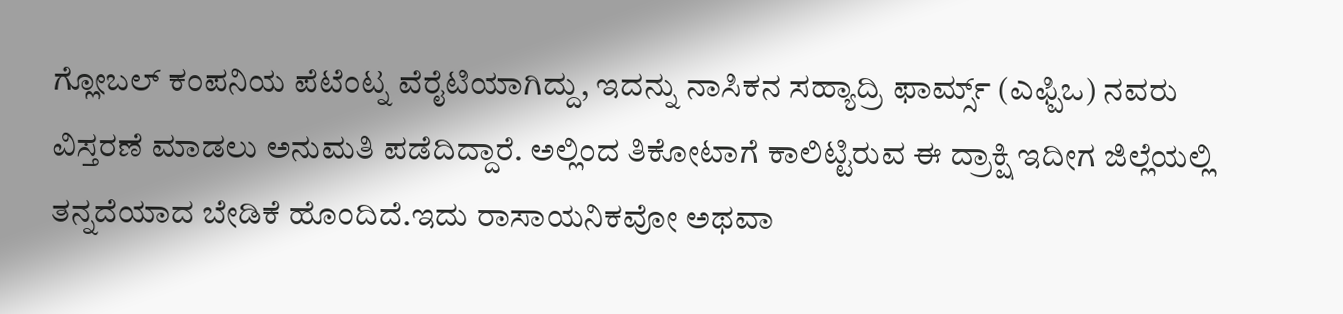ಗ್ಲೋಬಲ್ ಕಂಪನಿಯ ಪೆಟೆಂಟ್ನ ವೆರೈಟಿಯಾಗಿದ್ದು, ಇದನ್ನು ನಾಸಿಕನ ಸಹ್ಯಾದ್ರಿ ಫಾರ್ಮ್ಸ್ (ಎಫ್ಪಿಒ) ನವರು ವಿಸ್ತರಣೆ ಮಾಡಲು ಅನುಮತಿ ಪಡೆದಿದ್ದಾರೆ. ಅಲ್ಲಿಂದ ತಿಕೋಟಾಗೆ ಕಾಲಿಟ್ಟಿರುವ ಈ ದ್ರಾಕ್ಷಿ ಇದೀಗ ಜಿಲ್ಲೆಯಲ್ಲಿ ತನ್ನದೆಯಾದ ಬೇಡಿಕೆ ಹೊಂದಿದೆ.ಇದು ರಾಸಾಯನಿಕವೋ ಅಥವಾ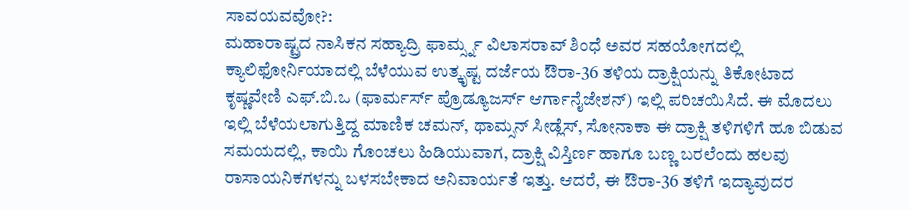ಸಾವಯವವೋ?:
ಮಹಾರಾಷ್ಟ್ರದ ನಾಸಿಕನ ಸಹ್ಯಾದ್ರಿ ಫಾರ್ಮ್ಸ್ನ ವಿಲಾಸರಾವ್ ಶಿಂಧೆ ಅವರ ಸಹಯೋಗದಲ್ಲಿ ಕ್ಯಾಲಿಫೋರ್ನಿಯಾದಲ್ಲಿ ಬೆಳೆಯುವ ಉತ್ಕೃಷ್ಟ ದರ್ಜೆಯ ಔರಾ-36 ತಳಿಯ ದ್ರಾಕ್ಷಿಯನ್ನು ತಿಕೋಟಾದ ಕೃಷ್ಣವೇಣಿ ಎಫ್.ಬಿ.ಒ (ಫಾರ್ಮರ್ಸ್ ಪ್ರೊಡ್ಯೂಜರ್ಸ್ ಆರ್ಗಾನೈಜೇಶನ್) ಇಲ್ಲಿ ಪರಿಚಯಿಸಿದೆ. ಈ ಮೊದಲು ಇಲ್ಲಿ ಬೆಳೆಯಲಾಗುತ್ತಿದ್ದ ಮಾಣಿಕ ಚಮನ್, ಥಾಮ್ಸನ್ ಸೀಡ್ಲೆಸ್, ಸೋನಾಕಾ ಈ ದ್ರಾಕ್ಷಿ ತಳಿಗಳಿಗೆ ಹೂ ಬಿಡುವ ಸಮಯದಲ್ಲಿ, ಕಾಯಿ ಗೊಂಚಲು ಹಿಡಿಯುವಾಗ, ದ್ರಾಕ್ಷಿ ವಿಸ್ತಿರ್ಣ ಹಾಗೂ ಬಣ್ಣ ಬರಲೆಂದು ಹಲವು ರಾಸಾಯನಿಕಗಳನ್ನು ಬಳಸಬೇಕಾದ ಅನಿವಾರ್ಯತೆ ಇತ್ತು. ಆದರೆ, ಈ ಔರಾ-36 ತಳಿಗೆ ಇದ್ಯಾವುದರ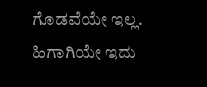ಗೊಡವೆಯೇ ಇಲ್ಲ. ಹಿಗಾಗಿಯೇ ಇದು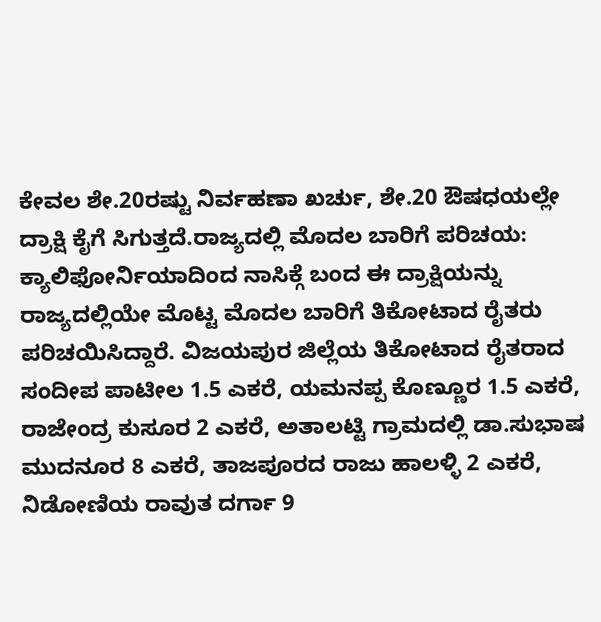ಕೇವಲ ಶೇ.20ರಷ್ಟು ನಿರ್ವಹಣಾ ಖರ್ಚು, ಶೇ.20 ಔಷಧಯಲ್ಲೇ ದ್ರಾಕ್ಷಿ ಕೈಗೆ ಸಿಗುತ್ತದೆ.ರಾಜ್ಯದಲ್ಲಿ ಮೊದಲ ಬಾರಿಗೆ ಪರಿಚಯ: ಕ್ಯಾಲಿಫೋರ್ನಿಯಾದಿಂದ ನಾಸಿಕ್ಗೆ ಬಂದ ಈ ದ್ರಾಕ್ಷಿಯನ್ನು ರಾಜ್ಯದಲ್ಲಿಯೇ ಮೊಟ್ಟ ಮೊದಲ ಬಾರಿಗೆ ತಿಕೋಟಾದ ರೈತರು ಪರಿಚಯಿಸಿದ್ದಾರೆ. ವಿಜಯಪುರ ಜಿಲ್ಲೆಯ ತಿಕೋಟಾದ ರೈತರಾದ ಸಂದೀಪ ಪಾಟೀಲ 1.5 ಎಕರೆ, ಯಮನಪ್ಪ ಕೊಣ್ಣೂರ 1.5 ಎಕರೆ, ರಾಜೇಂದ್ರ ಕುಸೂರ 2 ಎಕರೆ, ಅತಾಲಟ್ಟಿ ಗ್ರಾಮದಲ್ಲಿ ಡಾ.ಸುಭಾಷ ಮುದನೂರ 8 ಎಕರೆ, ತಾಜಪೂರದ ರಾಜು ಹಾಲಳ್ಳಿ 2 ಎಕರೆ, ನಿಡೋಣಿಯ ರಾವುತ ದರ್ಗಾ 9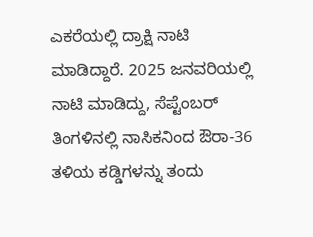ಎಕರೆಯಲ್ಲಿ ದ್ರಾಕ್ಷಿ ನಾಟಿ ಮಾಡಿದ್ದಾರೆ. 2025 ಜನವರಿಯಲ್ಲಿ ನಾಟಿ ಮಾಡಿದ್ದು, ಸೆಪ್ಟೆಂಬರ್ ತಿಂಗಳಿನಲ್ಲಿ ನಾಸಿಕನಿಂದ ಔರಾ-36 ತಳಿಯ ಕಡ್ಡಿಗಳನ್ನು ತಂದು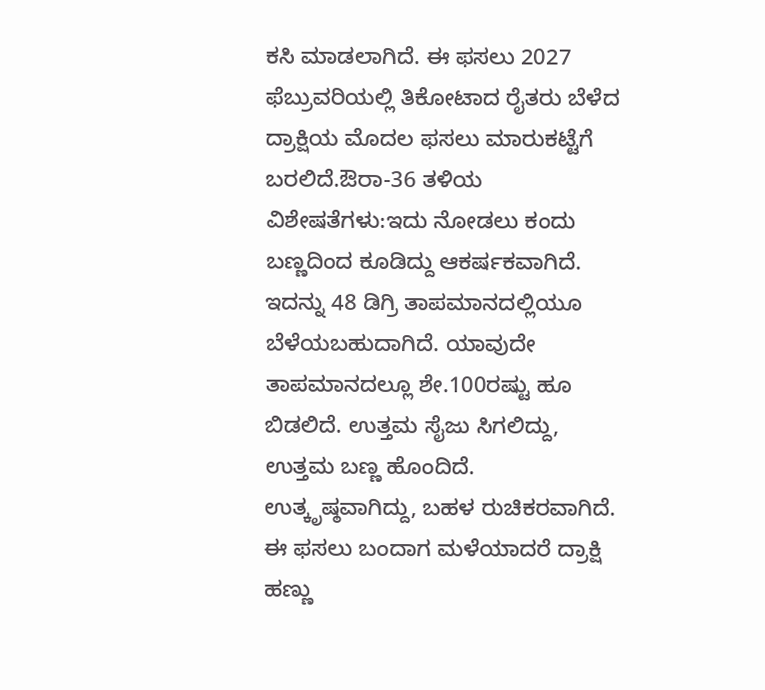ಕಸಿ ಮಾಡಲಾಗಿದೆ. ಈ ಫಸಲು 2027 ಫೆಬ್ರುವರಿಯಲ್ಲಿ ತಿಕೋಟಾದ ರೈತರು ಬೆಳೆದ ದ್ರಾಕ್ಷಿಯ ಮೊದಲ ಫಸಲು ಮಾರುಕಟ್ಟೆಗೆ ಬರಲಿದೆ.ಔರಾ-36 ತಳಿಯ ವಿಶೇಷತೆಗಳು:ಇದು ನೋಡಲು ಕಂದು ಬಣ್ಣದಿಂದ ಕೂಡಿದ್ದು ಆಕರ್ಷಕವಾಗಿದೆ. ಇದನ್ನು 48 ಡಿಗ್ರಿ ತಾಪಮಾನದಲ್ಲಿಯೂ ಬೆಳೆಯಬಹುದಾಗಿದೆ. ಯಾವುದೇ ತಾಪಮಾನದಲ್ಲೂ ಶೇ.100ರಷ್ಟು ಹೂ ಬಿಡಲಿದೆ. ಉತ್ತಮ ಸೈಜು ಸಿಗಲಿದ್ದು, ಉತ್ತಮ ಬಣ್ಣ ಹೊಂದಿದೆ. ಉತ್ಕೃಷ್ಠವಾಗಿದ್ದು, ಬಹಳ ರುಚಿಕರವಾಗಿದೆ. ಈ ಫಸಲು ಬಂದಾಗ ಮಳೆಯಾದರೆ ದ್ರಾಕ್ಷಿ ಹಣ್ಣು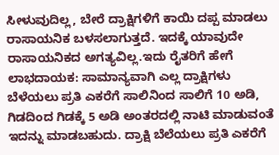ಸೀಳುವುದಿಲ್ಲ, ಬೇರೆ ದ್ರಾಕ್ಷಿಗಳಿಗೆ ಕಾಯಿ ದಪ್ಪ ಮಾಡಲು ರಾಸಾಯನಿಕ ಬಳಸಲಾಗುತ್ತದೆ. ಇದಕ್ಕೆ ಯಾವುದೇ ರಾಸಾಯನಿಕದ ಅಗತ್ಯವಿಲ್ಲ.ಇದು ರೈತರಿಗೆ ಹೇಗೆ ಲಾಭದಾಯಕ: ಸಾಮಾನ್ಯವಾಗಿ ಎಲ್ಲ ದ್ರಾಕ್ಷಿಗಳು ಬೆಳೆಯಲು ಪ್ರತಿ ಎಕರೆಗೆ ಸಾಲಿನಿಂದ ಸಾಲಿಗೆ 10 ಅಡಿ, ಗಿಡದಿಂದ ಗಿಡಕ್ಕೆ 5 ಅಡಿ ಅಂತರದಲ್ಲಿ ನಾಟಿ ಮಾಡುವಂತೆ ಇದನ್ನು ಮಾಡಬಹುದು. ದ್ರಾಕ್ಷಿ ಬೆಲೆಯಲು ಪ್ರತಿ ಎಕರೆಗೆ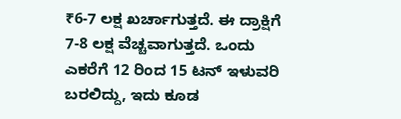₹6-7 ಲಕ್ಷ ಖರ್ಚಾಗುತ್ತದೆ. ಈ ದ್ರಾಕ್ಷಿಗೆ 7-8 ಲಕ್ಷ ವೆಚ್ಚವಾಗುತ್ತದೆ. ಒಂದು ಎಕರೆಗೆ 12 ರಿಂದ 15 ಟನ್ ಇಳುವರಿ ಬರಲಿದ್ದು, ಇದು ಕೂಡ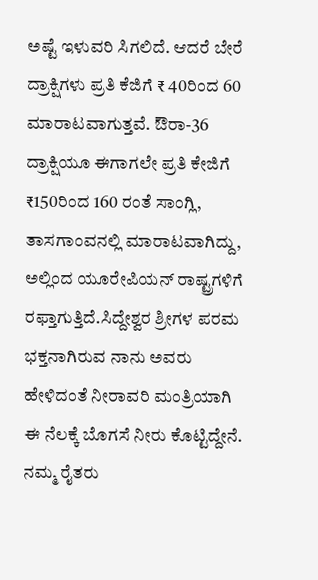ಅಷ್ಟೆ ಇಳುವರಿ ಸಿಗಲಿದೆ. ಆದರೆ ಬೇರೆ ದ್ರಾಕ್ಷಿಗಳು ಪ್ರತಿ ಕೆಜಿಗೆ ₹ 40ರಿಂದ 60 ಮಾರಾಟವಾಗುತ್ತವೆ. ಔರಾ-36 ದ್ರಾಕ್ಷಿಯೂ ಈಗಾಗಲೇ ಪ್ರತಿ ಕೇಜಿಗೆ ₹150ರಿಂದ 160 ರಂತೆ ಸಾಂಗ್ಲಿ, ತಾಸಗಾಂವನಲ್ಲಿ ಮಾರಾಟವಾಗಿದ್ದು, ಅಲ್ಲಿಂದ ಯೂರೇಪಿಯನ್ ರಾಷ್ಟ್ರಗಳಿಗೆ ರಫ್ತಾಗುತ್ತಿದೆ.ಸಿದ್ದೇಶ್ವರ ಶ್ರೀಗಳ ಪರಮ ಭಕ್ತನಾಗಿರುವ ನಾನು ಅವರು ಹೇಳಿದಂತೆ ನೀರಾವರಿ ಮಂತ್ರಿಯಾಗಿ ಈ ನೆಲಕ್ಕೆ ಬೊಗಸೆ ನೀರು ಕೊಟ್ಟಿದ್ದೇನೆ. ನಮ್ಮ ರೈತರು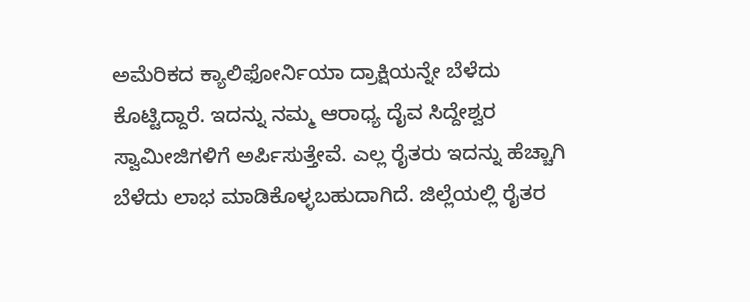ಅಮೆರಿಕದ ಕ್ಯಾಲಿಫೋರ್ನಿಯಾ ದ್ರಾಕ್ಷಿಯನ್ನೇ ಬೆಳೆದು ಕೊಟ್ಟಿದ್ದಾರೆ. ಇದನ್ನು ನಮ್ಮ ಆರಾಧ್ಯ ದೈವ ಸಿದ್ದೇಶ್ವರ ಸ್ವಾಮೀಜಿಗಳಿಗೆ ಅರ್ಪಿಸುತ್ತೇವೆ. ಎಲ್ಲ ರೈತರು ಇದನ್ನು ಹೆಚ್ಚಾಗಿ ಬೆಳೆದು ಲಾಭ ಮಾಡಿಕೊಳ್ಳಬಹುದಾಗಿದೆ. ಜಿಲ್ಲೆಯಲ್ಲಿ ರೈತರ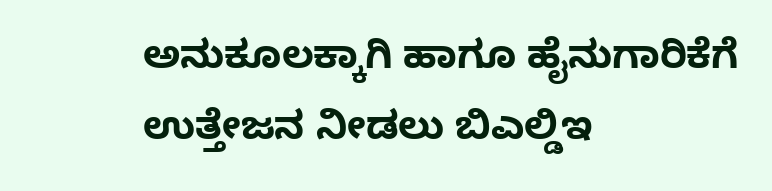ಅನುಕೂಲಕ್ಕಾಗಿ ಹಾಗೂ ಹೈನುಗಾರಿಕೆಗೆ ಉತ್ತೇಜನ ನೀಡಲು ಬಿಎಲ್ಡಿಇ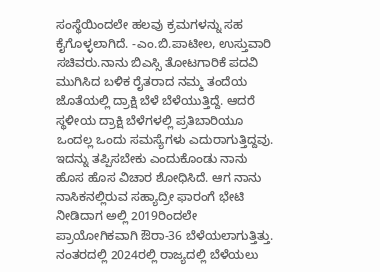ಸಂಸ್ಥೆಯಿಂದಲೇ ಹಲವು ಕ್ರಮಗಳನ್ನು ಸಹ ಕೈಗೊಳ್ಳಲಾಗಿದೆ. -ಎಂ.ಬಿ.ಪಾಟೀಲ, ಉಸ್ತುವಾರಿ ಸಚಿವರು.ನಾನು ಬಿಎಸ್ಸಿ ತೋಟಗಾರಿಕೆ ಪದವಿ ಮುಗಿಸಿದ ಬಳಿಕ ರೈತರಾದ ನಮ್ಮ ತಂದೆಯ ಜೊತೆಯಲ್ಲಿ ದ್ರಾಕ್ಷಿ ಬೆಳೆ ಬೆಳೆಯುತ್ತಿದ್ದೆ. ಆದರೆ ಸ್ಥಳೀಯ ದ್ರಾಕ್ಷಿ ಬೆಳೆಗಳಲ್ಲಿ ಪ್ರತಿಬಾರಿಯೂ ಒಂದಲ್ಲ ಒಂದು ಸಮಸ್ಯೆಗಳು ಎದುರಾಗುತ್ತಿದ್ದವು. ಇದನ್ನು ತಪ್ಪಿಸಬೇಕು ಎಂದುಕೊಂಡು ನಾನು ಹೊಸ ಹೊಸ ವಿಚಾರ ಶೋಧಿಸಿದೆ. ಆಗ ನಾನು ನಾಸಿಕನಲ್ಲಿರುವ ಸಹ್ಯಾದ್ರೀ ಫಾರಂಗೆ ಭೇಟಿ ನೀಡಿದಾಗ ಅಲ್ಲಿ 2019ರಿಂದಲೇ ಪ್ರಾಯೋಗಿಕವಾಗಿ ಔರಾ-36 ಬೆಳೆಯಲಾಗುತ್ತಿತ್ತು. ನಂತರದಲ್ಲಿ 2024ರಲ್ಲಿ ರಾಜ್ಯದಲ್ಲಿ ಬೆಳೆಯಲು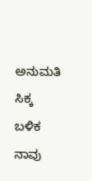ಅನುಮತಿ ಸಿಕ್ಕ ಬಳಿಕ ನಾವು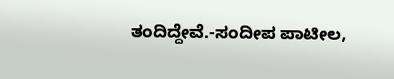ತಂದಿದ್ದೇವೆ.-ಸಂದೀಪ ಪಾಟೀಲ,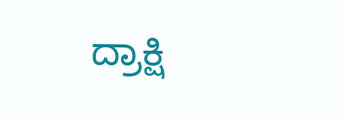ದ್ರಾಕ್ಷಿ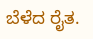ಬೆಳೆದ ರೈತ.